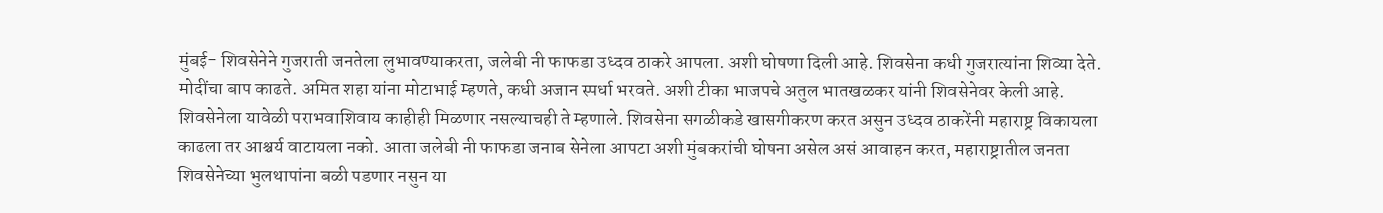मुंबई- शिवसेनेने गुजराती जनतेला लुभावण्याकरता, जलेबी नी फाफडा उध्दव ठाकरे आपला. अशी घोषणा दिली आहे. शिवसेना कधी गुजरात्यांना शिव्या देते. मोदींचा बाप काढते. अमित शहा यांना मोटाभाई म्हणते, कधी अजान स्पर्धा भरवते. अशी टीका भाजपचे अतुल भातखळकर यांनी शिवसेनेवर केली आहे. शिवसेनेला यावेळी पराभवाशिवाय काहीही मिळणार नसल्याचही ते म्हणाले. शिवसेना सगळीकडे खासगीकरण करत असुन उध्दव ठाकरेंनी महाराष्ट्र विकायला काढला तर आश्चर्य वाटायला नको. आता जलेबी नी फाफडा जनाब सेनेला आपटा अशी मुंबकरांची घोषना असेल असं आवाहन करत, महाराष्ट्रातील जनता शिवसेनेच्या भुलथापांना बळी पडणार नसुन या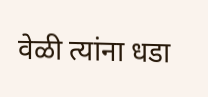वेळी त्यांना धडा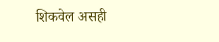शिकवेल असही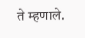ते म्हणाले.